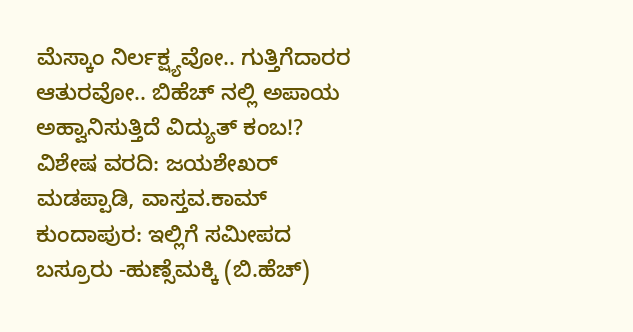ಮೆಸ್ಕಾಂ ನಿರ್ಲಕ್ಷ್ಯವೋ.. ಗುತ್ತಿಗೆದಾರರ ಆತುರವೋ.. ಬಿಹೆಚ್ ನಲ್ಲಿ ಅಪಾಯ ಅಹ್ವಾನಿಸುತ್ತಿದೆ ವಿದ್ಯುತ್ ಕಂಬ!?
ವಿಶೇಷ ವರದಿ: ಜಯಶೇಖರ್ ಮಡಪ್ಪಾಡಿ, ವಾಸ್ತವ.ಕಾಮ್
ಕುಂದಾಪುರ: ಇಲ್ಲಿಗೆ ಸಮೀಪದ ಬಸ್ರೂರು -ಹುಣ್ಸೆಮಕ್ಕಿ (ಬಿ.ಹೆಚ್)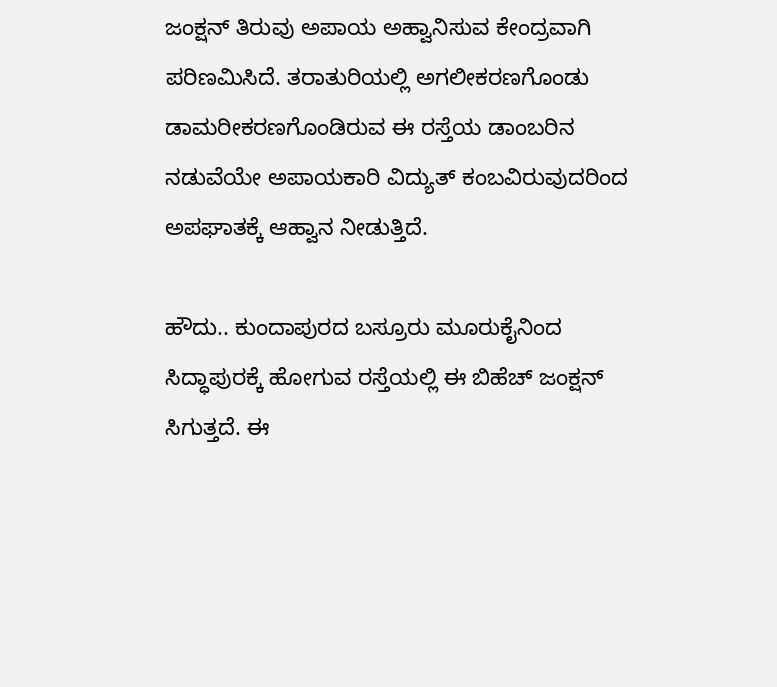ಜಂಕ್ಷನ್ ತಿರುವು ಅಪಾಯ ಅಹ್ವಾನಿಸುವ ಕೇಂದ್ರವಾಗಿ ಪರಿಣಮಿಸಿದೆ. ತರಾತುರಿಯಲ್ಲಿ ಅಗಲೀಕರಣಗೊಂಡು ಡಾಮರೀಕರಣಗೊಂಡಿರುವ ಈ ರಸ್ತೆಯ ಡಾಂಬರಿನ ನಡುವೆಯೇ ಅಪಾಯಕಾರಿ ವಿದ್ಯುತ್ ಕಂಬವಿರುವುದರಿಂದ ಅಪಘಾತಕ್ಕೆ ಆಹ್ವಾನ ನೀಡುತ್ತಿದೆ.

ಹೌದು.. ಕುಂದಾಪುರದ ಬಸ್ರೂರು ಮೂರುಕೈನಿಂದ ಸಿದ್ಧಾಪುರಕ್ಕೆ ಹೋಗುವ ರಸ್ತೆಯಲ್ಲಿ ಈ ಬಿಹೆಚ್ ಜಂಕ್ಷನ್ ಸಿಗುತ್ತದೆ. ಈ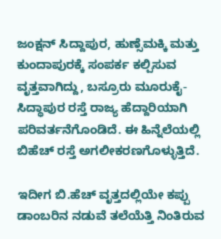ಜಂಕ್ಷನ್ ಸಿದ್ದಾಪುರ, ಹುಣ್ಸೆಮಕ್ಕಿ ಮತ್ತು ಕುಂದಾಪುರಕ್ಕೆ ಸಂಪರ್ಕ ಕಲ್ಪಿಸುವ ವೃತ್ತವಾಗಿದ್ದು, ಬಸ್ರೂರು ಮೂರುಕೈ-ಸಿದ್ಧಾಪುರ ರಸ್ತೆ ರಾಜ್ಯ ಹೆದ್ದಾರಿಯಾಗಿ ಪರಿವರ್ತನೆಗೊಂಡಿದೆ. ಈ ಹಿನ್ನೆಲೆಯಲ್ಲಿ ಬಿಹೆಚ್ ರಸ್ತೆ ಅಗಲೀಕರಣಗೊಳ್ಳುತ್ತಿದೆ.

ಇದೀಗ ಬಿ.ಹೆಚ್ ವೃತ್ತದಲ್ಲಿಯೇ ಕಪ್ಪು ಡಾಂಬರಿನ ನಡುವೆ ತಲೆಯೆತ್ತಿ ನಿಂತಿರುವ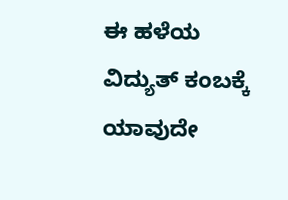ಈ ಹಳೆಯ ವಿದ್ಯುತ್ ಕಂಬಕ್ಕೆ ಯಾವುದೇ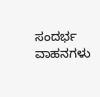ಸಂದರ್ಭ ವಾಹನಗಳು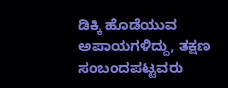ಡಿಕ್ಕಿ ಹೊಡೆಯುವ ಅಪಾಯಗಳಿದ್ದು, ತಕ್ಷಣ ಸಂಬಂದಪಟ್ಟವರು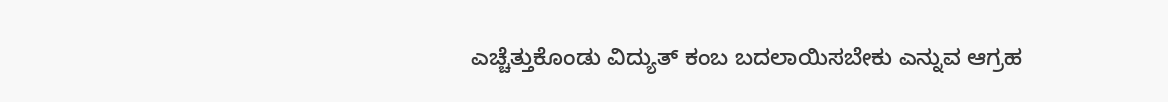ಎಚ್ಚೆತ್ತುಕೊಂಡು ವಿದ್ಯುತ್ ಕಂಬ ಬದಲಾಯಿಸಬೇಕು ಎನ್ನುವ ಆಗ್ರಹ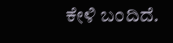ಕೇಳಿ ಬಂದಿದೆ.